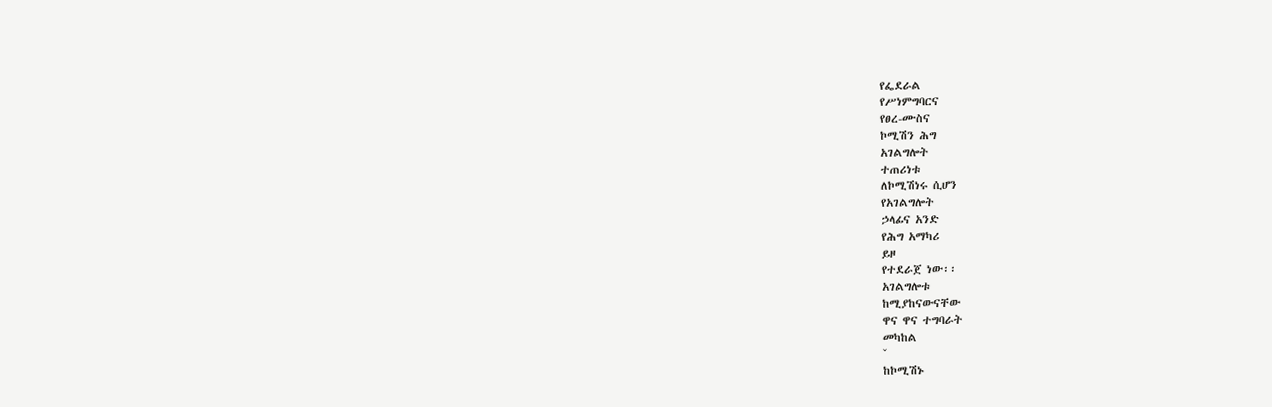የፌደራል
የሥነምግባርና
የፀረ-ሙስና
ኮሚሽን ሕግ
አገልግሎት
ተጠሪነቱ
ለኮሚሽነሩ ሲሆን
የአገልግሎት
ኃላፊና አንድ
የሕግ አማካሪ
ይዞ
የተደራጀ ነው፡፡
አገልግሎቱ
ከሚያከናውናቸው
ዋና ዋና ተግባራት
መካከል
ˇ
ከኮሚሽኑ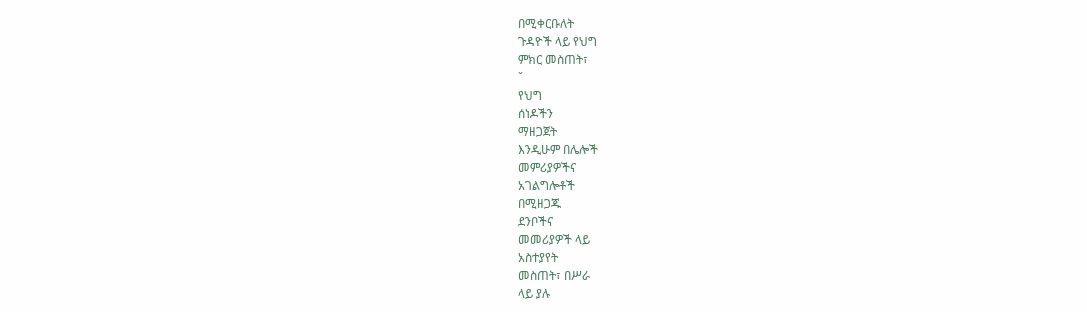በሚቀርቡለት
ጉዳዮች ላይ የህግ
ምክር መስጠት፣
ˇ
የህግ
ሰነዶችን
ማዘጋጀት
እንዲሁም በሌሎች
መምሪያዎችና
አገልግሎቶች
በሚዘጋጁ
ደንቦችና
መመሪያዎች ላይ
አስተያየት
መስጠት፣ በሥራ
ላይ ያሉ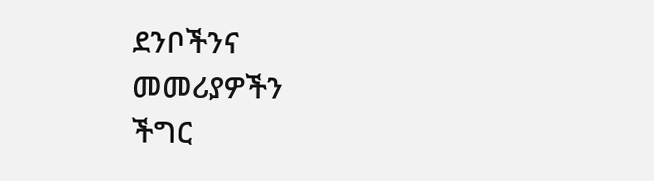ደንቦችንና
መመሪያዎችን
ችግር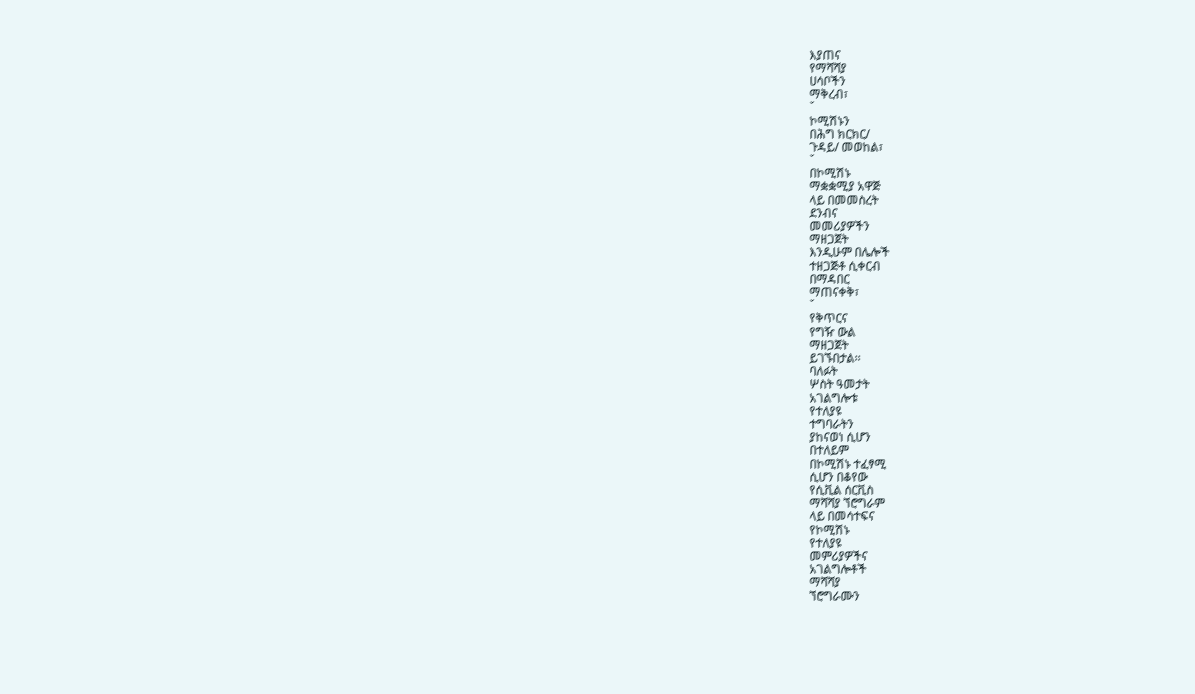እያጠና
የማሻሻያ
ሀሳቦችን
ማቅረብ፣
ˇ
ኮሚሽኑን
በሕግ ክርክር/
ጉዳይ/ መወከል፣
ˇ
በኮሚሽኑ
ማቋቋሚያ አዋጅ
ላይ በመመስረት
ደንብና
መመሪያዎችን
ማዘጋጀት
እንዲሁም በሌሎች
ተዘጋጅቶ ሲቀርብ
በማዳበር
ማጠናቀቅ፣
ˇ
የቅጥርና
የግዥ ውል
ማዘጋጀት
ይገኙበታል፡፡
ባለፉት
ሦስት ዓመታት
አገልግሎቱ
የተለያዩ
ተግባራትን
ያከናወነ ሲሆን
በተለይም
በኮሚሽኑ ተፈፃሚ
ሲሆን በቆየው
የሲቪል ሰርቪስ
ማሻሻያ ኘሮግራም
ላይ በመሳተፍና
የኮሚሽኑ
የተለያዩ
መምሪያዎችና
አገልግሎቶች
ማሻሻያ
ኘሮግራሙን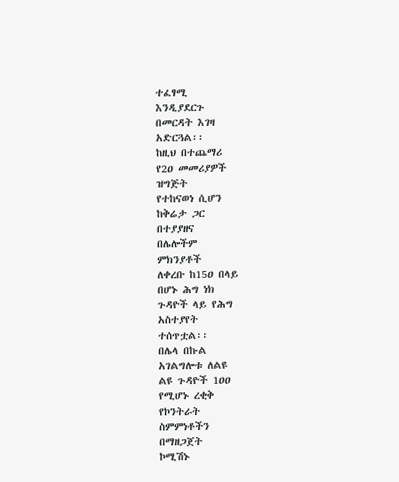ተፈፃሚ
እንዲያደርጉ
በመርዳት እገዛ
አድርጓል፡፡
ከዚህ በተጨማሪ
የ2ዐ መመሪያዎች
ዝግጅት
የተከናወነ ሲሆን
ከቅሬታ ጋር
በተያያዘና
በሌሎችም
ምክንያቶች
ለቀረቡ ከ15ዐ በላይ
በሆኑ ሕግ ነክ
ጉዳዮች ላይ የሕግ
አስተያየት
ተሰጥቷል፡፡
በሌላ በኩል
አገልግሎቱ ለልዩ
ልዩ ጉዳዮች 1ዐዐ
የሚሆኑ ረቂቅ
የኮንትራት
ስምምነቶችን
በማዘጋጀት
ኮሚሽኑ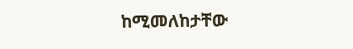ከሚመለከታቸው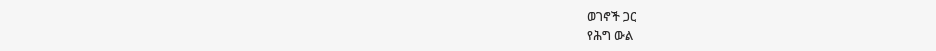ወገኖች ጋር
የሕግ ውል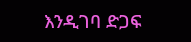እንዲገባ ድጋፍ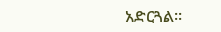አድርጓል፡፡